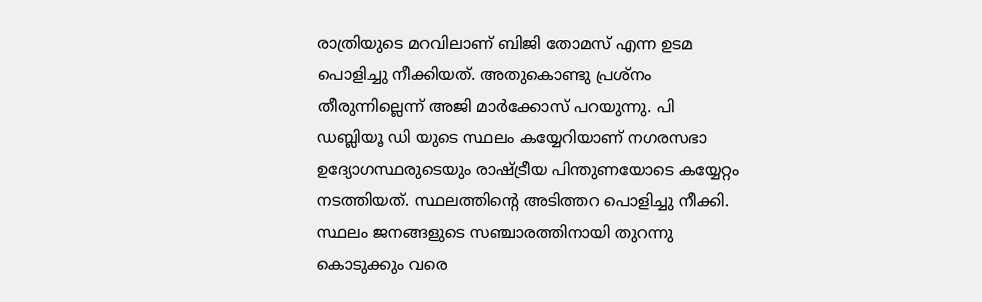രാത്രിയുടെ മറവിലാണ് ബിജി തോമസ് എന്ന ഉടമ പൊളിച്ചു നീക്കിയത്. അതുകൊണ്ടു പ്രശ്നം തീരുന്നില്ലെന്ന് അജി മാർക്കോസ് പറയുന്നു. പി ഡബ്ലിയൂ ഡി യുടെ സ്ഥലം കയ്യേറിയാണ് നഗരസഭാ ഉദ്യോഗസ്ഥരുടെയും രാഷ്ട്രീയ പിന്തുണയോടെ കയ്യേറ്റം നടത്തിയത്. സ്ഥലത്തിന്റെ അടിത്തറ പൊളിച്ചു നീക്കി. സ്ഥലം ജനങ്ങളുടെ സഞ്ചാരത്തിനായി തുറന്നു കൊടുക്കും വരെ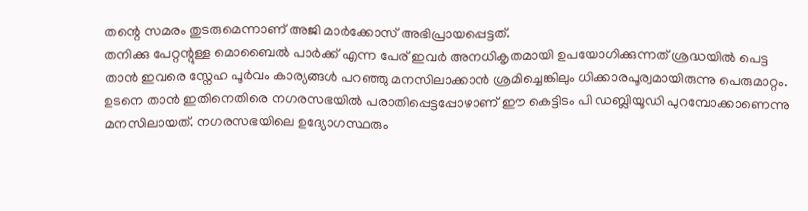തന്റെ സമരം തുടരുമെന്നാണ് അജി മാർക്കോസ് അഭിപ്രായപ്പെട്ടത്.
തനിക്കു പേറ്റന്റുള്ള മൊബൈൽ പാർക്ക് എന്ന പേര് ഇവർ അനധികൃതമായി ഉപയോഗിക്കുന്നത് ശ്രദ്ധയിൽ പെട്ട താൻ ഇവരെ സ്നേഹ പൂർവം കാര്യങ്ങൾ പറഞ്ഞു മനസിലാക്കാൻ ശ്രമിച്ചെങ്കിലും ധിക്കാരപൂര്വമായിരുന്നു പെരുമാറ്റം. ഉടനെ താൻ ഇതിനെതിരെ നഗരസഭയിൽ പരാതിപ്പെട്ടപ്പോഴാണ് ഈ കെട്ടിടം പി ഡബ്ലിയൂഡി പുറമ്പോക്കാണെന്നു മനസിലായത്. നഗരസഭയിലെ ഉദ്യോഗസ്ഥരും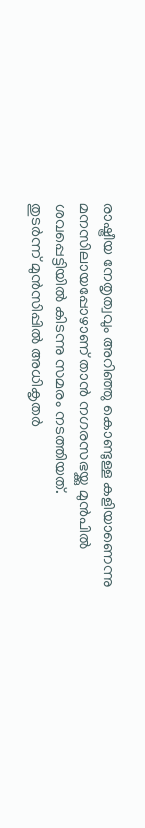രാഷ്ട്രീയ നേതൃത്വവും അറിഞ്ഞു കൊണ്ടുള്ള കളിയാണെന്നു മനസിലായപ്പോഴാണ് താൻ നഗരസഭയ്ക്കു മുൻപിൽ ശവപ്പെട്ടിയിൽ കിടന്നു സമരം നടത്തിയത്.
തുടർന്ന് മുൻസിപ്പിൽ അധികൃതർ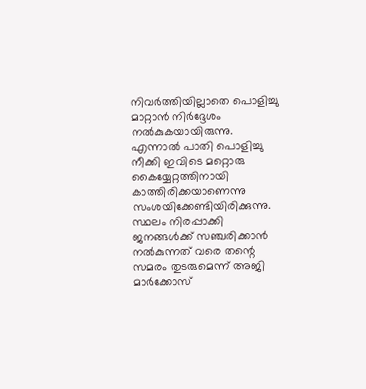നിവർത്തിയില്ലാതെ പൊളിച്ചു മാറ്റാൻ നിർദ്ദേശം നൽകുകയായിരുന്നു. എന്നാൽ പാതി പൊളിച്ചു നീക്കി ഇവിടെ മറ്റൊരു കൈയ്യേറ്റത്തിനായി കാത്തിരിക്കയാണെന്നു സംശയിക്കേണ്ടിയിരിക്കുന്നു. സ്ഥലം നിരപ്പാക്കി ജനങ്ങൾക്ക് സഞ്ചരിക്കാൻ നൽകുന്നത് വരെ തന്റെ സമരം തുടരുമെന്ന് അജി മാർക്കോസ്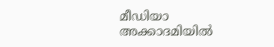മീഡിയാ അക്കാദമിയിൽ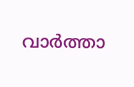വാർത്താ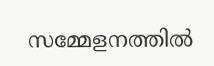സമ്മേളനത്തിൽ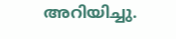അറിയിച്ചു.